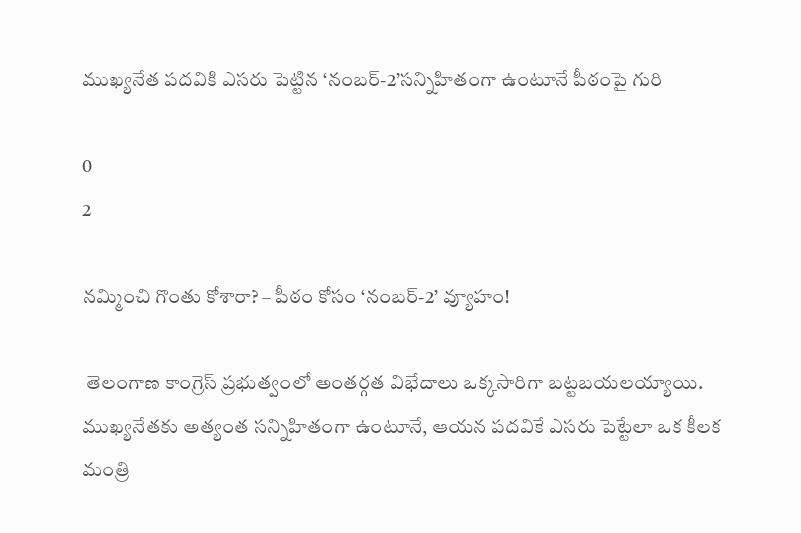ముఖ్యనేత పదవికి ఎసరు పెట్టిన ‘నంబర్‌-2’సన్నిహితంగా ఉంటూనే పీఠంపై గురి

0
2

నమ్మించి గొంతు కోశారా? – పీఠం కోసం ‘నంబర్-2’ వ్యూహం!

 తెలంగాణ కాంగ్రెస్ ప్రభుత్వంలో అంతర్గత విభేదాలు ఒక్కసారిగా బట్టబయలయ్యాయి. ముఖ్యనేతకు అత్యంత సన్నిహితంగా ఉంటూనే, ఆయన పదవికే ఎసరు పెట్టేలా ఒక కీలక మంత్రి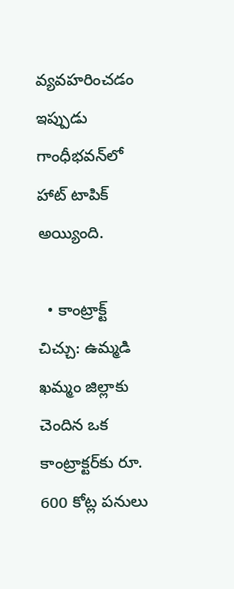వ్యవహరించడం ఇప్పుడు గాంధీభవన్‌లో హాట్ టాపిక్ అయ్యింది.

  • కాంట్రాక్ట్ చిచ్చు: ఉమ్మడి ఖమ్మం జిల్లాకు చెందిన ఒక కాంట్రాక్టర్‌కు రూ. 600 కోట్ల పనులు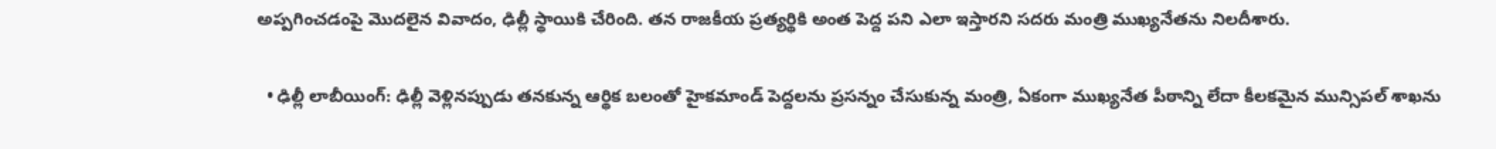అప్పగించడంపై మొదలైన వివాదం, ఢిల్లీ స్థాయికి చేరింది. తన రాజకీయ ప్రత్యర్థికి అంత పెద్ద పని ఎలా ఇస్తారని సదరు మంత్రి ముఖ్యనేతను నిలదీశారు.

  • ఢిల్లీ లాబీయింగ్: ఢిల్లీ వెళ్లినప్పుడు తనకున్న ఆర్థిక బలంతో హైకమాండ్ పెద్దలను ప్రసన్నం చేసుకున్న మంత్రి, ఏకంగా ముఖ్యనేత పీఠాన్ని లేదా కీలకమైన మున్సిపల్ శాఖను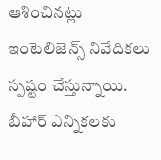ఆశించినట్లు ఇంటెలిజెన్స్ నివేదికలు స్పష్టం చేస్తున్నాయి. బీహార్ ఎన్నికలకు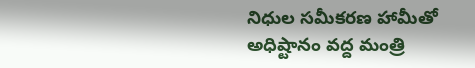నిధుల సమీకరణ హామీతో అధిష్టానం వద్ద మంత్రి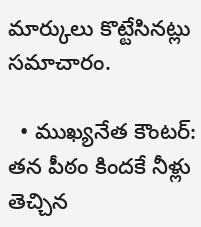మార్కులు కొట్టేసినట్లు సమాచారం.

  • ముఖ్యనేత కౌంటర్: తన పీఠం కిందకే నీళ్లు తెచ్చిన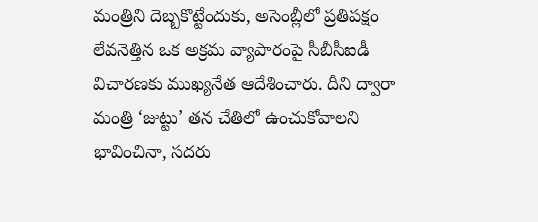మంత్రిని దెబ్బకొట్టేందుకు, అసెంబ్లీలో ప్రతిపక్షం లేవనెత్తిన ఒక అక్రమ వ్యాపారంపై సీబీసీఐడీ విచారణకు ముఖ్యనేత ఆదేశించారు. దీని ద్వారా మంత్రి ‘జుట్టు’ తన చేతిలో ఉంచుకోవాలని భావించినా, సదరు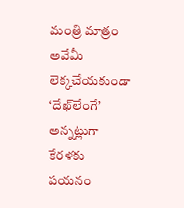మంత్రి మాత్రం అవేమీ లెక్కచేయకుండా ‘దేఖ్‌లేంగే’ అన్నట్లుగా కేరళకు పయనం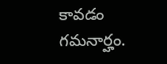కావడం గమనార్హం.